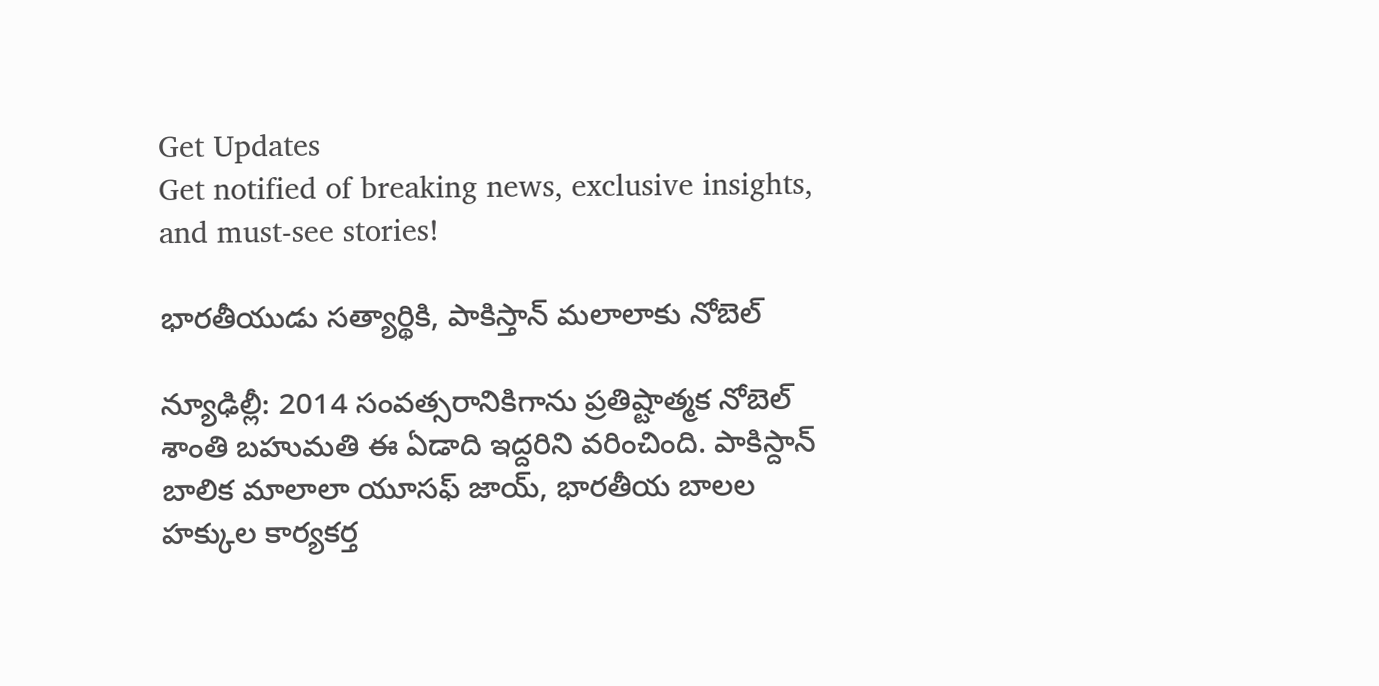Get Updates
Get notified of breaking news, exclusive insights, and must-see stories!

భారతీయుడు సత్యార్థికి, పాకిస్తాన్ మలాలాకు నోబెల్

న్యూఢిల్లీ: 2014 సంవత్సరానికిగాను ప్రతిష్టాత్మక నోబెల్ శాంతి బహుమతి ఈ ఏడాది ఇద్దరిని వరించింది. పాకిస్దాన్ బాలిక మాలాలా యూసఫ్ జాయ్, భారతీయ బాలల హక్కుల కార్యకర్త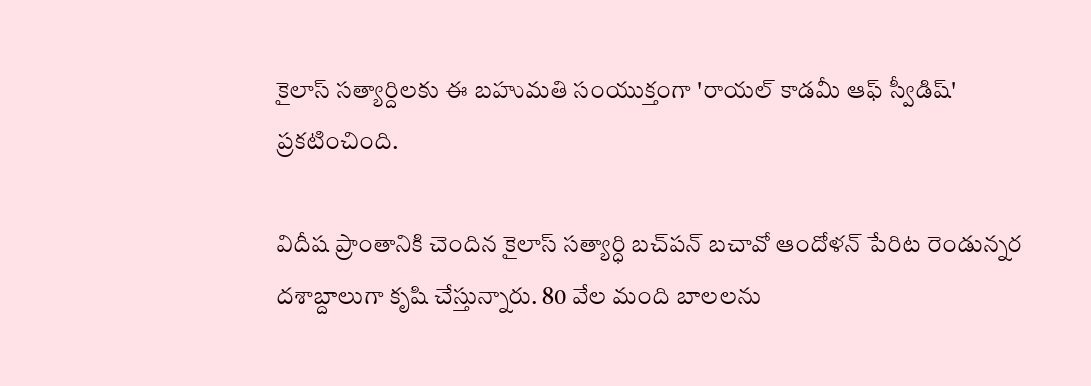కైలాస్ సత్యార్దిలకు ఈ బహుమతి సంయుక్తంగా 'రాయల్ కాడమీ ఆఫ్ స్వీడిష్' ప్రకటించింది.

విదీష ప్రాంతానికి చెందిన కైలాస్ సత్యార్ధి బచ్‌పన్ బచావో ఆందోళన్ పేరిట రెండున్నర దశాబ్దాలుగా కృషి చేస్తున్నారు. 80 వేల మంది బాలలను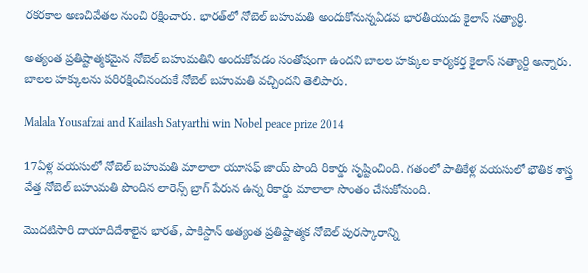రకరకాల అణచివేతల నుంచి రక్షించారు. భారత్‌లో నోబెల్ బహుమతి అందుకోనున్నఏడవ భారతీయుడు కైలాస్ సత్యార్ధి.

అత్యంత ప్రతిష్టాత్మకమైన నోబెల్ బహుమతిని అందుకోవడం సంతోషంగా ఉందని బాలల హక్కుల కార్యకర్త కైలాస్ సత్యార్ది అన్నారు. బాలల హక్కులను పరిరక్షించినందుకే నోబెల్ బహుమతి వచ్చిందని తెలిపారు.

Malala Yousafzai and Kailash Satyarthi win Nobel peace prize 2014

17ఏళ్ల వయసులో నోబెల్ బహుమతి మాలాలా యూసఫ్ జాయ్ పొంది రికార్డు సృష్టించింది. గతంలో పాతికేళ్ల వయసులో భౌతిక శాస్త్ర వేత్త నోబెల్ బహుమతి పొందిన లారెన్స్ బ్రాగ్ పేరున ఉన్న రికార్డు మాలాలా సొంతం చేసుకోనుంది.

మొదటిసారి దాయాదిదేశాలైన భారత్, పాకిస్దాన్ అత్యంత ప్రతిష్టాత్మక నోబెల్ పురస్కారాన్ని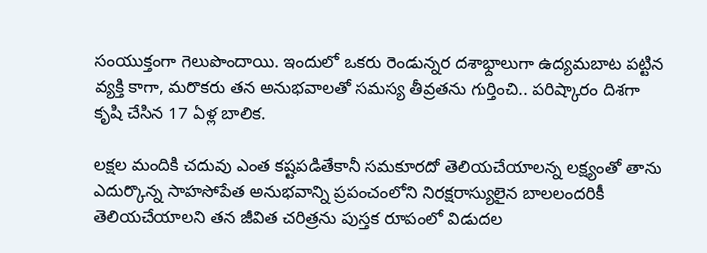సంయుక్తంగా గెలుపొందాయి. ఇందులో ఒకరు రెండున్నర దశాభ్దాలుగా ఉద్యమబాట పట్టిన వ్యక్తి కాగా, మరొకరు తన అనుభవాలతో సమస్య తీవ్రతను గుర్తించి.. పరిష్కారం దిశగా కృషి చేసిన 17 ఏళ్ల బాలిక.

లక్షల మందికి చదువు ఎంత కష్టపడితేకానీ సమకూరదో తెలియచేయాలన్న లక్ష్యంతో తాను ఎదుర్కొన్న సాహసోపేత అనుభవాన్ని ప్రపంచంలోని నిరక్షరాస్యులైన బాలలందరికీ తెలియచేయాలని తన జీవిత చరిత్రను పుస్తక రూపంలో విడుదల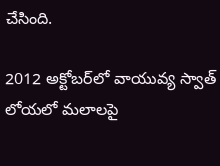చేసింది.

2012 అక్టోబర్‌లో వాయువ్య స్వాత్‌ లోయలో మలాలపై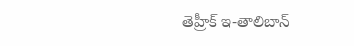తెహ్రీక్ ఇ-తాలిబాన్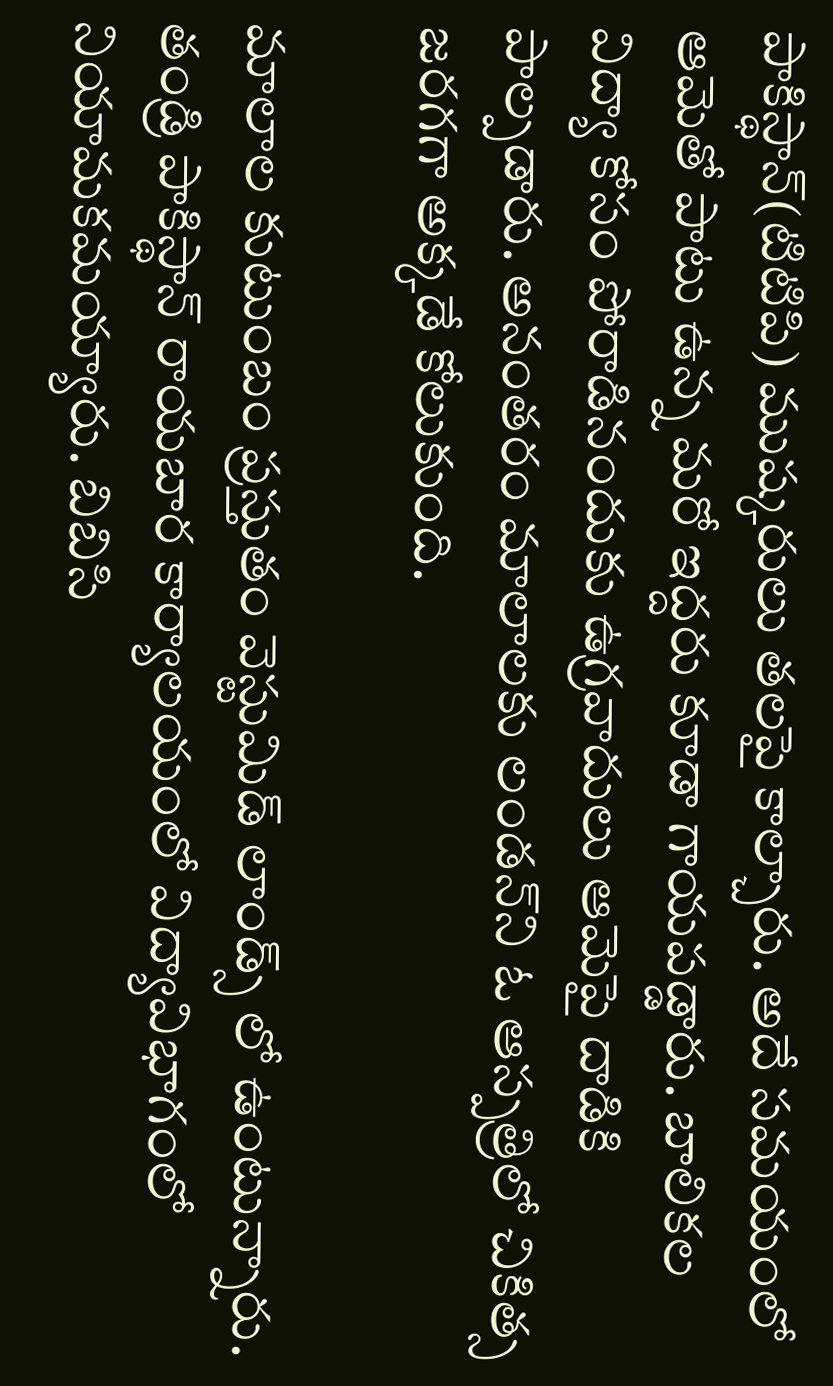పాకిస్థాన్(టిటిపి) ముష్కరులు తలపై కాల్చారు. అదే సమయంలో ఆమెతో పాటు ఉన్న మరో ఇద్దరు కూడా గాయపడ్డారు. బాలికల విద్యా కోసం పోరాడినందుకు ఉగ్రవాదులు ఆమెపై దాడికి పాల్పడారు. అనంతరం మాలాలకు లండన్‌ని ఓ ఆస్పత్రిలో చికిత్స జరగగా అక్కడే కోలుకుంది.

మాలాల కుటుంబం ప్రస్తుతం వెస్టుమిడ్‌ లాండ్స్‌ లో ఉంటున్నారు. తండ్రి పాకిస్థాన్‌ రాయబార కార్యాలయంలో విద్యావిభాగంలో నియామకమయ్యారు. బిబిసి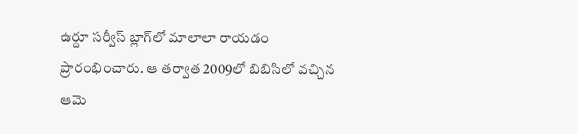ఉర్దూ సర్వీస్‌ బ్లాగ్‌లో మాలాలా రాయడం ప్రారంభించారు. ఆ తర్వాత 2009లో బిబిసిలో వచ్చిన ఆమె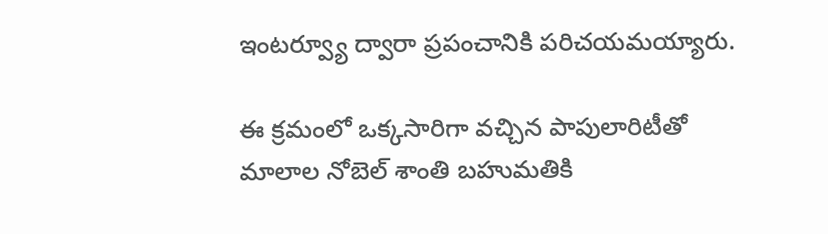ఇంటర్వ్యూ ద్వారా ప్రపంచానికి పరిచయమయ్యారు.

ఈ క్రమంలో ఒక్కసారిగా వచ్చిన పాపులారిటీతో మాలాల నోబెల్ శాంతి బహుమతికి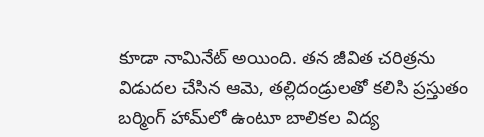కూడా నామినేట్ అయింది. తన జీవిత చరిత్రను విడుదల చేసిన ఆమె, తల్లిదండ్రులతో కలిసి ప్రస్తుతం బర్మింగ్ హామ్‌లో ఉంటూ బాలికల విద్య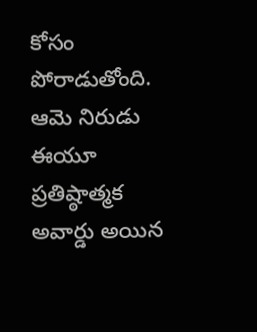కోసం పోరాడుతోంది. ఆమె నిరుడు ఈయూ ప్రతిష్ఠాత్మక అవార్డు అయిన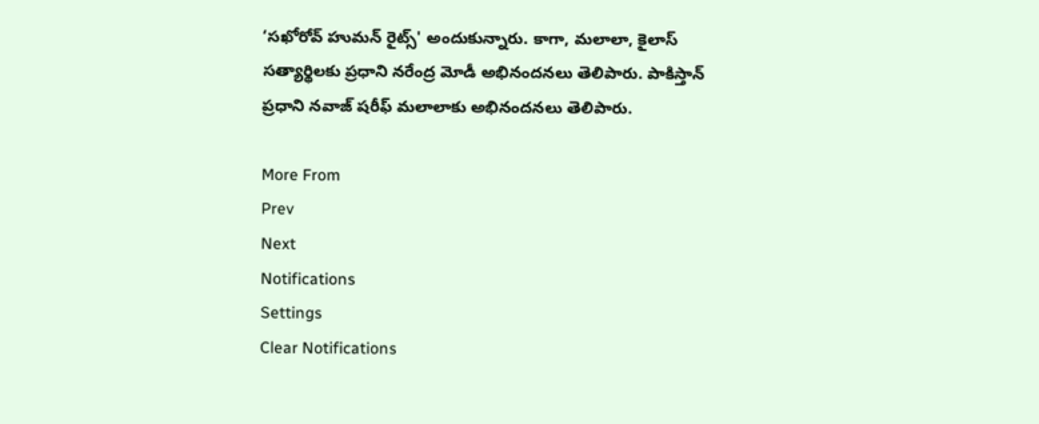‘సఖోరోవ్ హుమన్ రైట్స్' అందుకున్నారు. కాగా, మలాలా, కైలాస్ సత్యార్థిలకు ప్రధాని నరేంద్ర మోడీ అభినందనలు తెలిపారు. పాకిస్తాన్ ప్రధాని నవాజ్ షరీఫ్ మలాలాకు అభినందనలు తెలిపారు.

More From
Prev
Next
Notifications
Settings
Clear Notifications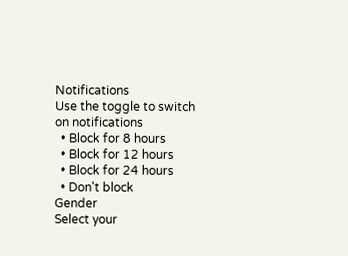Notifications
Use the toggle to switch on notifications
  • Block for 8 hours
  • Block for 12 hours
  • Block for 24 hours
  • Don't block
Gender
Select your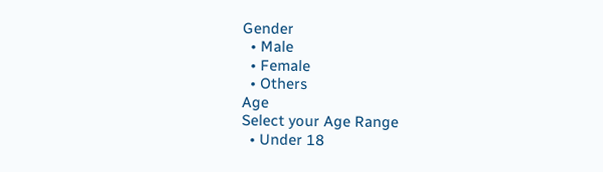Gender
  • Male
  • Female
  • Others
Age
Select your Age Range
  • Under 18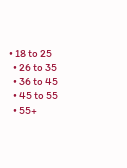• 18 to 25
  • 26 to 35
  • 36 to 45
  • 45 to 55
  • 55+